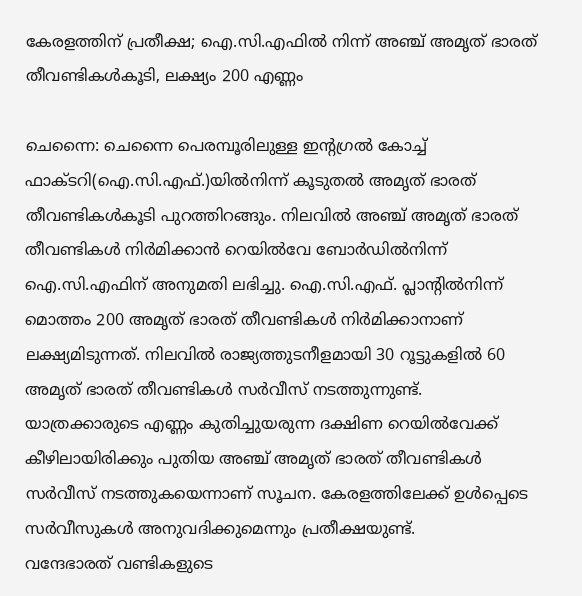കേരളത്തിന് പ്രതീക്ഷ; ഐ.സി.എഫിൽ നിന്ന് അഞ്ച് അമൃത് ഭാരത് തീവണ്ടികൾകൂടി, ലക്ഷ്യം 200 എണ്ണം

ചെന്നൈ: ചെന്നൈ പെരമ്പൂരിലുള്ള ഇന്റഗ്രൽ കോച്ച് ഫാക്ടറി(ഐ.സി.എഫ്.)യിൽനിന്ന് കൂടുതൽ അമൃത് ഭാരത് തീവണ്ടികൾകൂടി പുറത്തിറങ്ങും. നിലവിൽ അഞ്ച് അമൃത് ഭാരത് തീവണ്ടികൾ നിർമിക്കാൻ റെയിൽവേ ബോർഡിൽനിന്ന് ഐ.സി.എഫിന് അനുമതി ലഭിച്ചു. ഐ.സി.എഫ്. പ്ലാന്റിൽനിന്ന് മൊത്തം 200 അമൃത് ഭാരത് തീവണ്ടികൾ നിർമിക്കാനാണ് ലക്ഷ്യമിടുന്നത്. നിലവിൽ രാജ്യത്തുടനീളമായി 30 റൂട്ടുകളിൽ 60 അമൃത് ഭാരത് തീവണ്ടികൾ സർവീസ് നടത്തുന്നുണ്ട്.
യാത്രക്കാരുടെ എണ്ണം കുതിച്ചുയരുന്ന ദക്ഷിണ റെയിൽവേക്ക് കീഴിലായിരിക്കും പുതിയ അഞ്ച് അമൃത് ഭാരത് തീവണ്ടികൾ സർവീസ് നടത്തുകയെന്നാണ് സൂചന. കേരളത്തിലേക്ക് ഉൾപ്പെടെ സർവീസുകൾ അനുവദിക്കുമെന്നും പ്രതീക്ഷയുണ്ട്.
വന്ദേഭാരത് വണ്ടികളുടെ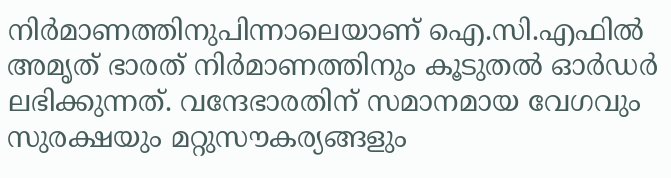നിർമാണത്തിനുപിന്നാലെയാണ് ഐ.സി.എഫിൽ അമൃത് ഭാരത് നിർമാണത്തിനും കൂടുതൽ ഓർഡർ ലഭിക്കുന്നത്. വന്ദേഭാരതിന് സമാനമായ വേഗവും സുരക്ഷയും മറ്റുസൗകര്യങ്ങളും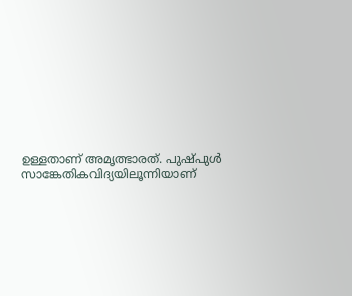ഉള്ളതാണ് അമൃത്ഭാരത്. പുഷ്പുൾ സാങ്കേതികവിദ്യയിലൂന്നിയാണ്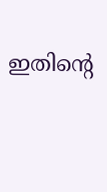ഇതിന്റെ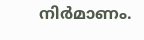നിർമാണം.